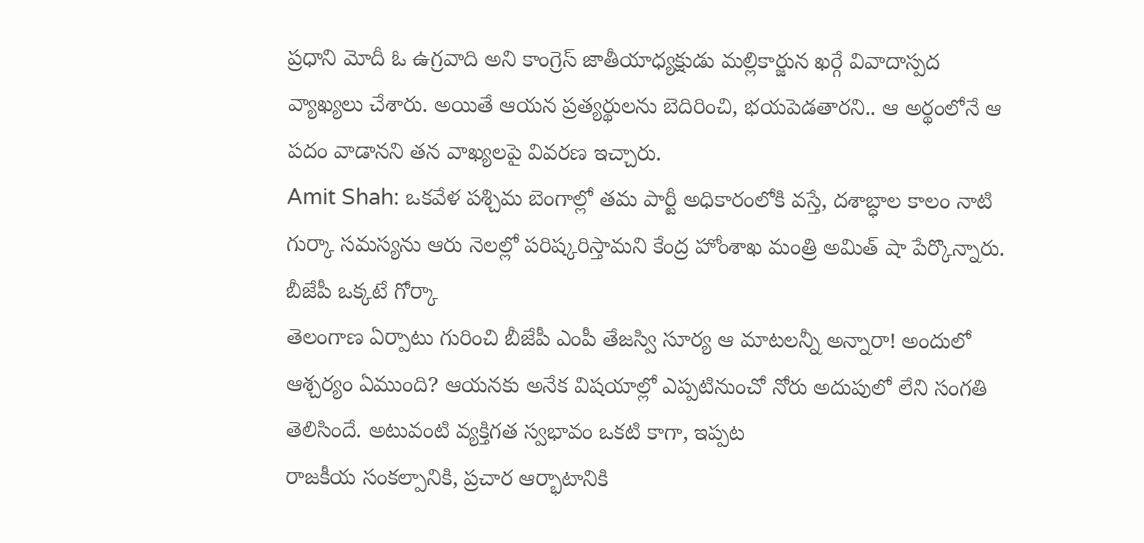ప్రధాని మోదీ ఓ ఉగ్రవాది అని కాంగ్రెస్ జాతీయాధ్యక్షుడు మల్లికార్జున ఖర్గే వివాదాస్పద వ్యాఖ్యలు చేశారు. అయితే ఆయన ప్రత్యర్థులను బెదిరించి, భయపెడతారని.. ఆ అర్థంలోనే ఆ పదం వాడానని తన వాఖ్యలపై వివరణ ఇచ్చారు.
Amit Shah: ఒకవేళ పశ్చిమ బెంగాల్లో తమ పార్టీ అధికారంలోకి వస్తే, దశాబ్ధాల కాలం నాటి గుర్కా సమస్యను ఆరు నెలల్లో పరిష్కరిస్తామని కేంద్ర హోంశాఖ మంత్రి అమిత్ షా పేర్కొన్నారు. బీజేపీ ఒక్కటే గోర్కా
తెలంగాణ ఏర్పాటు గురించి బీజేపీ ఎంపీ తేజస్వి సూర్య ఆ మాటలన్నీ అన్నారా! అందులో ఆశ్చర్యం ఏముంది? ఆయనకు అనేక విషయాల్లో ఎప్పటినుంచో నోరు అదుపులో లేని సంగతి తెలిసిందే. అటువంటి వ్యక్తిగత స్వభావం ఒకటి కాగా, ఇప్పట
రాజకీయ సంకల్పానికి, ప్రచార ఆర్భాటానికి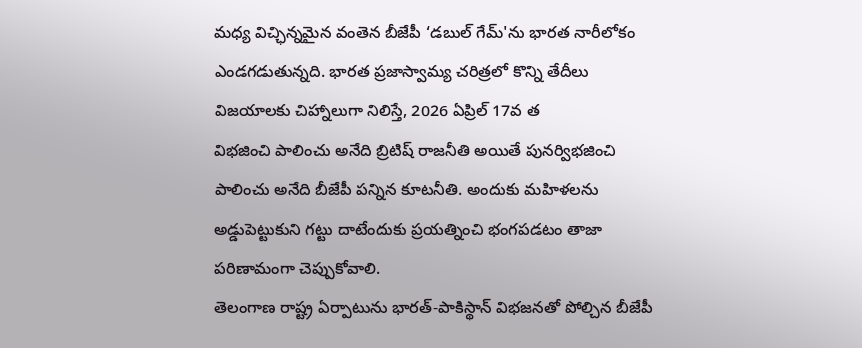మధ్య విచ్ఛిన్నమైన వంతెన బీజేపీ ‘డబుల్ గేమ్'ను భారత నారీలోకం ఎండగడుతున్నది. భారత ప్రజాస్వామ్య చరిత్రలో కొన్ని తేదీలు విజయాలకు చిహ్నాలుగా నిలిస్తే, 2026 ఏప్రిల్ 17వ త
విభజించి పాలించు అనేది బ్రిటిష్ రాజనీతి అయితే పునర్విభజించి పాలించు అనేది బీజేపీ పన్నిన కూటనీతి. అందుకు మహిళలను అడ్డుపెట్టుకుని గట్టు దాటేందుకు ప్రయత్నించి భంగపడటం తాజా పరిణామంగా చెప్పుకోవాలి.
తెలంగాణ రాష్ట్ర ఏర్పాటును భారత్-పాకిస్థాన్ విభజనతో పోల్చిన బీజేపీ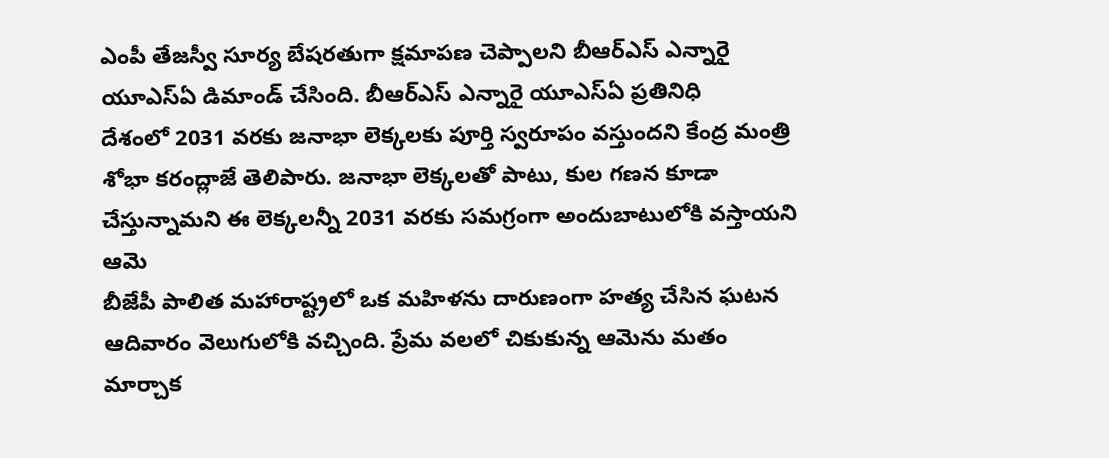ఎంపీ తేజస్వీ సూర్య బేషరతుగా క్షమాపణ చెప్పాలని బీఆర్ఎస్ ఎన్నారై యూఎస్ఏ డిమాండ్ చేసింది. బీఆర్ఎస్ ఎన్నారై యూఎస్ఏ ప్రతినిధి
దేశంలో 2031 వరకు జనాభా లెక్కలకు పూర్తి స్వరూపం వస్తుందని కేంద్ర మంత్రి శోభా కరంద్లాజే తెలిపారు. జనాభా లెక్కలతో పాటు, కుల గణన కూడా చేస్తున్నామని ఈ లెక్కలన్నీ 2031 వరకు సమగ్రంగా అందుబాటులోకి వస్తాయని ఆమె
బీజేపీ పాలిత మహారాష్ట్రలో ఒక మహిళను దారుణంగా హత్య చేసిన ఘటన ఆదివారం వెలుగులోకి వచ్చింది. ప్రేమ వలలో చికుకున్న ఆమెను మతం మార్చాక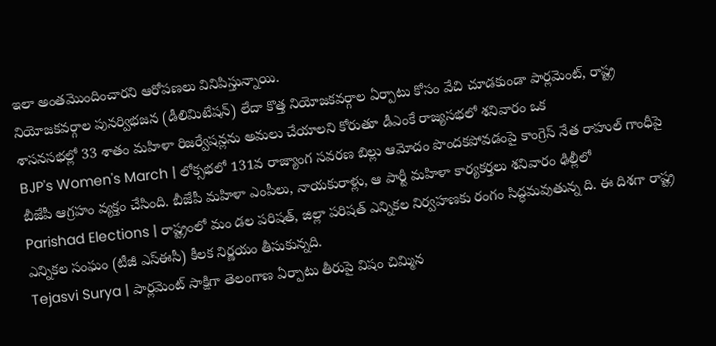ఇలా అంతమొందించారని ఆరోపణలు వినిపిస్తున్నాయి.
నియోజకవర్గాల పునర్విభజన (డీలిమిటేషన్) లేదా కొత్త నియోజకవర్గాల ఏర్పాటు కోసం వేచి చూడకుండా పార్లమెంట్, రాష్ట్ర శాసనసభల్లో 33 శాతం మహిళా రిజర్వేషన్లను అమలు చేయాలని కోరుతూ డీఎంకే రాజ్యసభలో శనివారం ఒక
BJP's Women's March | లోక్సభలో 131వ రాజ్యాంగ సవరణ బిల్లు ఆమోదం పొందకపోవడంపై కాంగ్రెస్ నేత రాహుల్ గాంధీపై బీజేపీ ఆగ్రహం వ్యక్తం చేసింది. బీజేపీ మహిళా ఎంపీలు, నాయకురాళ్లు, ఆ పార్టీ మహిళా కార్యకర్తలు శనివారం ఢిల్లీలో
Parishad Elections | రాష్ట్రంలో మం డల పరిషత్, జిల్లా పరిషత్ ఎన్నికల నిర్వహణకు రంగం సిద్ధమవుతున్న ది. ఈ దిశగా రాష్ట్ర ఎన్నికల సంఘం (టీజీ ఎస్ఈసీ) కీలక నిర్ణయం తీసుకున్నది.
Tejasvi Surya | పార్లమెంట్ సాక్షిగా తెలంగాణ ఏర్పాటు తీరుపై విషం చిమ్మిన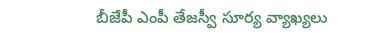బీజేపీ ఎంపీ తేజస్వీ సూర్య వ్యాఖ్యలు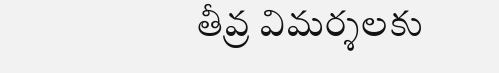తీవ్ర విమర్శలకు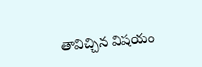తావిచ్చిన విషయం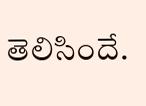తెలిసిందే.